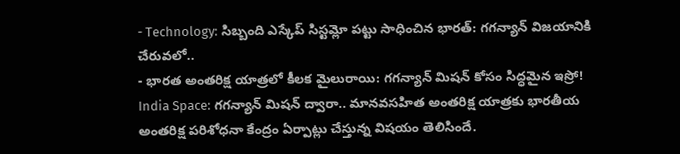- Technology: సిబ్బంది ఎస్కేప్ సిస్టమ్లో పట్టు సాధించిన భారత్: గగన్యాన్ విజయానికి చేరువలో..
- భారత అంతరిక్ష యాత్రలో కీలక మైలురాయి: గగన్యాన్ మిషన్ కోసం సిద్ధమైన ఇస్రో!
India Space: గగన్యాన్ మిషన్ ద్వారా.. మానవసహిత అంతరిక్ష యాత్రకు భారతీయ అంతరిక్ష పరిశోధనా కేంద్రం ఏర్పాట్లు చేస్తున్న విషయం తెలిసిందే.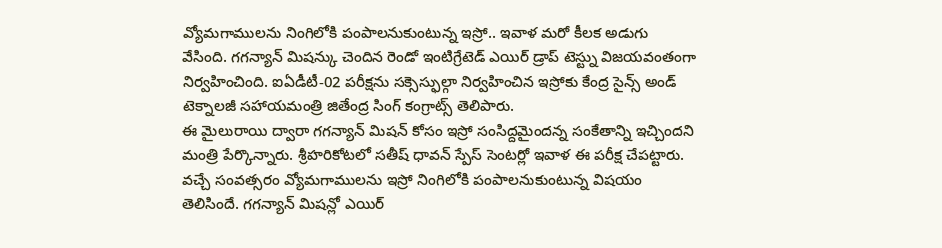వ్యోమగాములను నింగిలోకి పంపాలనుకుంటున్న ఇస్రో.. ఇవాళ మరో కీలక అడుగు వేసింది. గగన్యాన్ మిషన్కు చెందిన రెండో ఇంటిగ్రేటెడ్ ఎయిర్ డ్రాప్ టెస్ట్ను విజయవంతంగా నిర్వహించింది. ఐఏడీటీ-02 పరీక్షను సక్సెస్ఫుల్గా నిర్వహించిన ఇస్రోకు కేంద్ర సైన్స్ అండ్ టెక్నాలజీ సహాయమంత్రి జితేంద్ర సింగ్ కంగ్రాట్స్ తెలిపారు.
ఈ మైలురాయి ద్వారా గగన్యాన్ మిషన్ కోసం ఇస్రో సంసిద్దమైందన్న సంకేతాన్ని ఇచ్చిందని మంత్రి పేర్కొన్నారు. శ్రీహరికోటలో సతీష్ ధావన్ స్పేస్ సెంటర్లో ఇవాళ ఈ పరీక్ష చేపట్టారు. వచ్చే సంవత్సరం వ్యోమగాములను ఇస్రో నింగిలోకి పంపాలనుకుంటున్న విషయం తెలిసిందే. గగన్యాన్ మిషన్లో ఎయిర్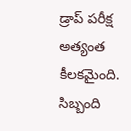డ్రాప్ పరీక్ష అత్యంత కీలకమైంది. సిబ్బంది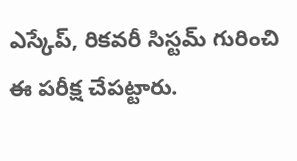ఎస్కేప్, రికవరీ సిస్టమ్ గురించి ఈ పరీక్ష చేపట్టారు.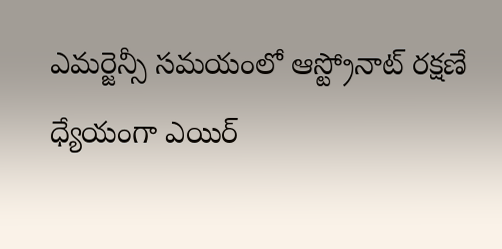ఎమర్జెన్సీ సమయంలో ఆస్ట్రోనాట్ రక్షణే ధ్యేయంగా ఎయిర్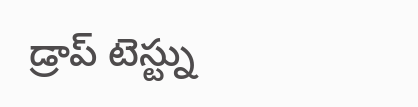డ్రాప్ టెస్ట్ను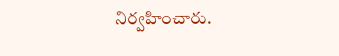నిర్వహించారు.